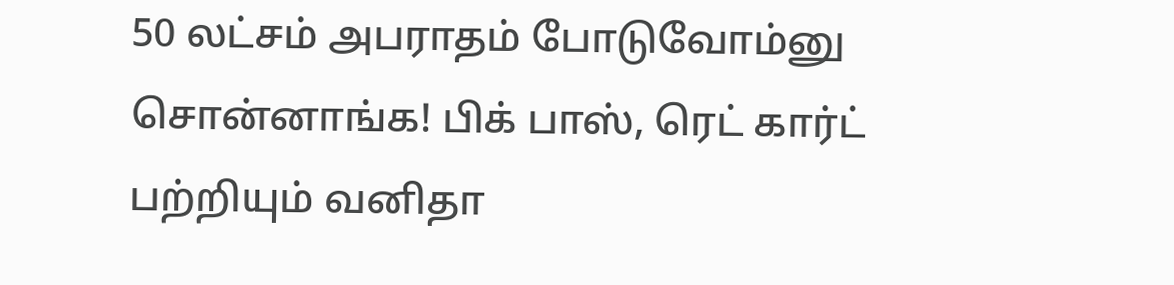50 லட்சம் அபராதம் போடுவோம்னு சொன்னாங்க! பிக் பாஸ், ரெட் கார்ட் பற்றியும் வனிதா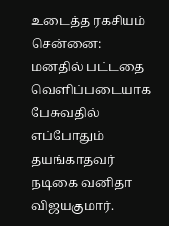உடைத்த ரகசியம்
சென்னை: மனதில் பட்டதை வெளிப்படையாக பேசுவதில் எப்போதும் தயங்காதவர் நடிகை வனிதா விஜயகுமார்.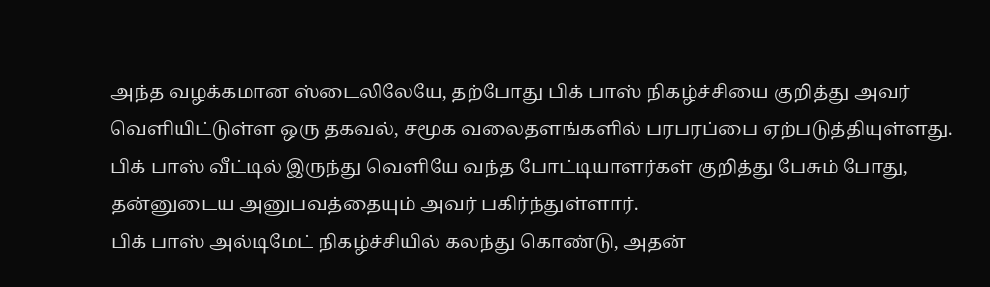அந்த வழக்கமான ஸ்டைலிலேயே, தற்போது பிக் பாஸ் நிகழ்ச்சியை குறித்து அவர் வெளியிட்டுள்ள ஒரு தகவல், சமூக வலைதளங்களில் பரபரப்பை ஏற்படுத்தியுள்ளது. பிக் பாஸ் வீட்டில் இருந்து வெளியே வந்த போட்டியாளர்கள் குறித்து பேசும் போது, தன்னுடைய அனுபவத்தையும் அவர் பகிர்ந்துள்ளார்.
பிக் பாஸ் அல்டிமேட் நிகழ்ச்சியில் கலந்து கொண்டு, அதன்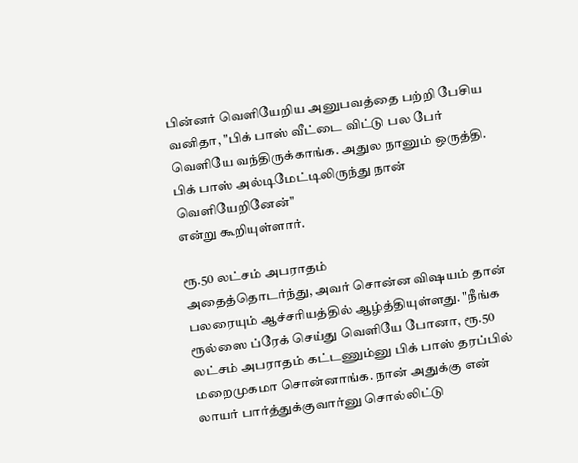பின்னர் வெளியேறிய அனுபவத்தை பற்றி பேசிய வனிதா, "பிக் பாஸ் வீட்டை விட்டு பல பேர் வெளியே வந்திருக்காங்க. அதுல நானும் ஒருத்தி. பிக் பாஸ் அல்டிமேட்டிலிருந்து நான் வெளியேறினேன்"
என்று கூறியுள்ளார்.

ரூ.50 லட்சம் அபராதம்
அதைத்தொடர்ந்து, அவர் சொன்ன விஷயம் தான் பலரையும் ஆச்சரியத்தில் ஆழ்த்தியுள்ளது. "நீங்க ரூல்ஸை ப்ரேக் செய்து வெளியே போனா, ரூ.50 லட்சம் அபராதம் கட்டணும்னு பிக் பாஸ் தரப்பில் மறைமுகமா சொன்னாங்க. நான் அதுக்கு என் லாயர் பார்த்துக்குவார்னு சொல்லிட்டு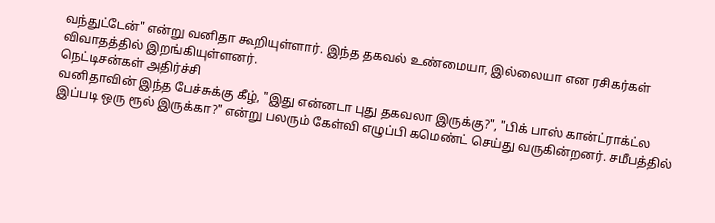வந்துட்டேன்" என்று வனிதா கூறியுள்ளார். இந்த தகவல் உண்மையா, இல்லையா என ரசிகர்கள் விவாதத்தில் இறங்கியுள்ளனர்.
நெட்டிசன்கள் அதிர்ச்சி
வனிதாவின் இந்த பேச்சுக்கு கீழ், "இது என்னடா புது தகவலா இருக்கு?", "பிக் பாஸ் கான்ட்ராக்ட்ல இப்படி ஒரு ரூல் இருக்கா?" என்று பலரும் கேள்வி எழுப்பி கமெண்ட் செய்து வருகின்றனர். சமீபத்தில்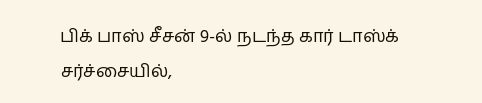பிக் பாஸ் சீசன் 9-ல் நடந்த கார் டாஸ்க் சர்ச்சையில்,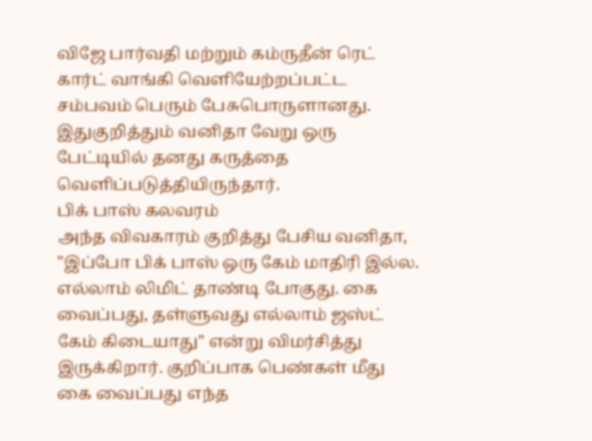விஜே பார்வதி மற்றும் கம்ருதீன் ரெட் கார்ட் வாங்கி வெளியேற்றப்பட்ட சம்பவம் பெரும் பேசுபொருளானது. இதுகுறித்தும் வனிதா வேறு ஒரு பேட்டியில் தனது கருத்தை வெளிப்படுத்தியிருந்தார்.
பிக் பாஸ் கலவரம்
அந்த விவகாரம் குறித்து பேசிய வனிதா, "இப்போ பிக் பாஸ் ஒரு கேம் மாதிரி இல்ல. எல்லாம் லிமிட் தாண்டி போகுது. கை வைப்பது, தள்ளுவது எல்லாம் ஜஸ்ட் கேம் கிடையாது" என்று விமர்சித்து இருக்கிறார். குறிப்பாக பெண்கள் மீது கை வைப்பது எந்த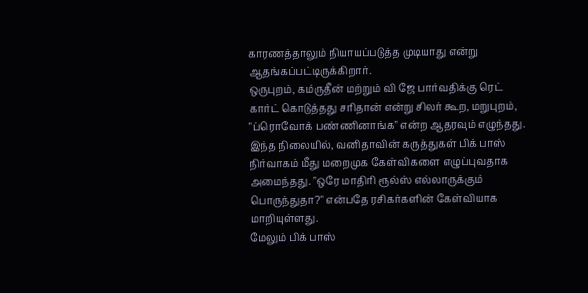காரணத்தாலும் நியாயப்படுத்த முடியாது என்று ஆதங்கப்பட்டிருக்கிறார்.
ஒருபுறம், கம்ருதீன் மற்றும் வி ஜே பார்வதிக்கு ரெட் கார்ட் கொடுத்தது சரிதான் என்று சிலர் கூற, மறுபுறம், "ப்ரொவோக் பண்ணினாங்க" என்ற ஆதரவும் எழுந்தது. இந்த நிலையில், வனிதாவின் கருத்துகள் பிக் பாஸ் நிர்வாகம் மீது மறைமுக கேள்விகளை எழுப்புவதாக அமைந்தது. "ஒரே மாதிரி ரூல்ஸ் எல்லாருக்கும் பொருந்துதா?" என்பதே ரசிகர்களின் கேள்வியாக மாறியுள்ளது.
மேலும் பிக் பாஸ்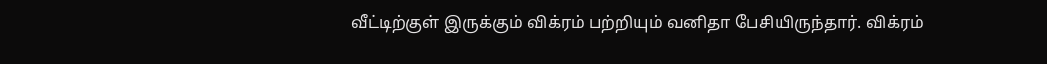வீட்டிற்குள் இருக்கும் விக்ரம் பற்றியும் வனிதா பேசியிருந்தார். விக்ரம்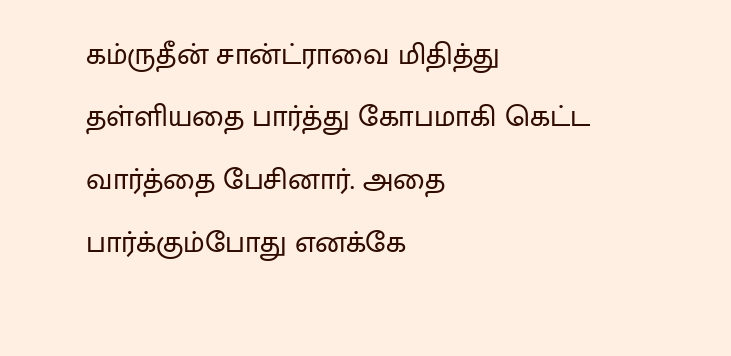கம்ருதீன் சான்ட்ராவை மிதித்து தள்ளியதை பார்த்து கோபமாகி கெட்ட வார்த்தை பேசினார். அதை பார்க்கும்போது எனக்கே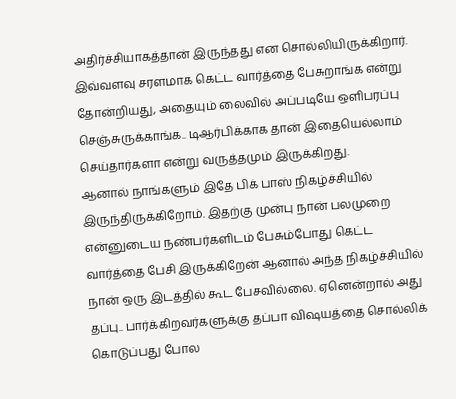அதிர்ச்சியாகத்தான் இருந்தது என சொல்லியிருக்கிறார். இவ்வளவு சரளமாக கெட்ட வார்த்தை பேசுறாங்க என்று தோன்றியது, அதையும் லைவில் அப்படியே ஒளிபரப்பு செஞ்சுருக்காங்க.. டிஆர்பிக்காக தான் இதையெல்லாம் செய்தார்களா என்று வருத்தமும் இருக்கிறது.
ஆனால் நாங்களும் இதே பிக் பாஸ் நிகழ்ச்சியில் இருந்திருக்கிறோம். இதற்கு முன்பு நான் பலமுறை என்னுடைய நண்பர்களிடம் பேசும்போது கெட்ட வார்த்தை பேசி இருக்கிறேன் ஆனால் அந்த நிகழ்ச்சியில் நான் ஒரு இடத்தில் கூட பேசவில்லை. ஏனென்றால் அது தப்பு.. பார்க்கிறவர்களுக்கு தப்பா விஷயத்தை சொல்லிக் கொடுப்பது போல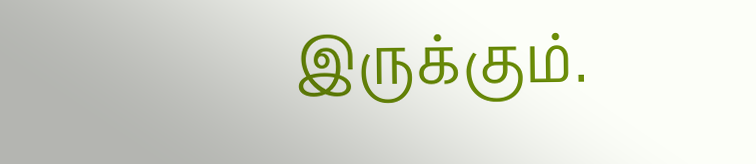இருக்கும்.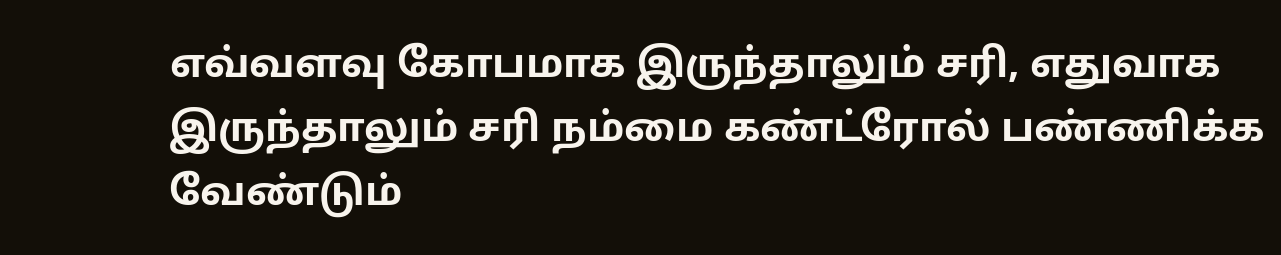எவ்வளவு கோபமாக இருந்தாலும் சரி, எதுவாக இருந்தாலும் சரி நம்மை கண்ட்ரோல் பண்ணிக்க வேண்டும்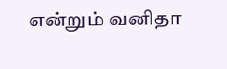என்றும் வனிதா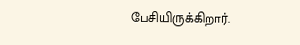பேசியிருக்கிறார்.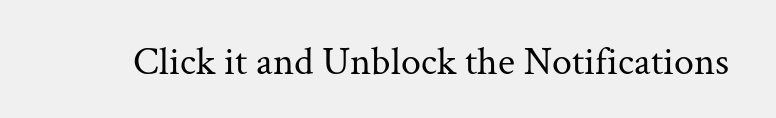Click it and Unblock the Notifications